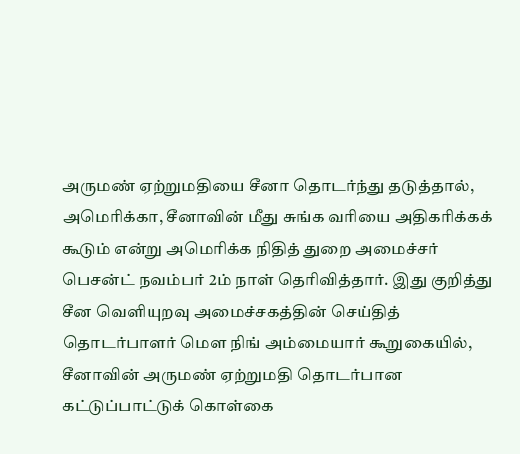அருமண் ஏற்றுமதியை சீனா தொடர்ந்து தடுத்தால், அமெரிக்கா, சீனாவின் மீது சுங்க வரியை அதிகரிக்கக் கூடும் என்று அமெரிக்க நிதித் துறை அமைச்சர் பெசன்ட் நவம்பர் 2ம் நாள் தெரிவித்தார். இது குறித்து சீன வெளியுறவு அமைச்சகத்தின் செய்தித் தொடர்பாளர் மௌ நிங் அம்மையார் கூறுகையில், சீனாவின் அருமண் ஏற்றுமதி தொடர்பான கட்டுப்பாட்டுக் கொள்கை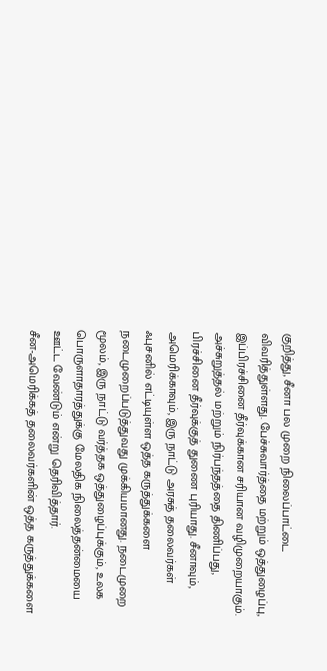குறித்து, சீனா பல முறை நிலைப்பாட்டை விவரித்துள்ளது. பேச்சுவார்த்தை மற்றும் ஒத்துழைப்பு, இப்பிரச்சினை தீர்வுக்கான சரியான வழிமுறையாகும். அச்சுறுத்தல் மற்றும் நிர்பந்தத்தை திணிப்பது, பிரச்சினை தீர்வுக்குத் துணை புரியாது. சீனாவும், அமெரிக்காவும், இரு நாட்டு அரசுத் தலைவர்கள் ஃபுசனில் எட்டியுள்ள ஒத்த கருத்துக்களை நடைமுறைப்படுத்துவது முக்கியமானது. நடைமுறை மூலம், இரு நாட்டு வர்த்தக ஒத்துழைப்புக்கும், உலக பொருளாதாரத்துக்கு மேலதிக நிலைத்தன்மையை ஊட்ட வேண்டும் என்று தெரிவித்தார்.
சீன-அமெரிக்கத் தலைவர்களின் ஒத்த கருத்துக்களை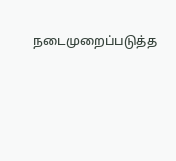நடைமுறைப்படுத்த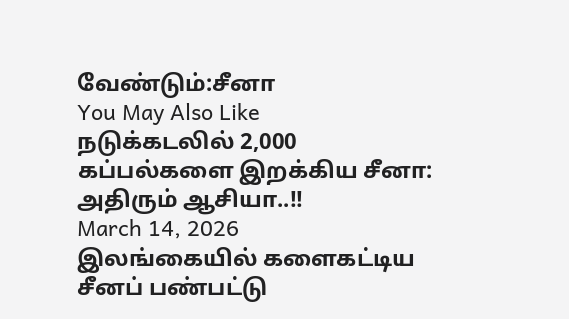வேண்டும்:சீனா
You May Also Like
நடுக்கடலில் 2,000 கப்பல்களை இறக்கிய சீனா: அதிரும் ஆசியா..!!
March 14, 2026
இலங்கையில் களைகட்டிய சீனப் பண்பட்டு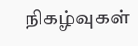நிகழ்வுகள்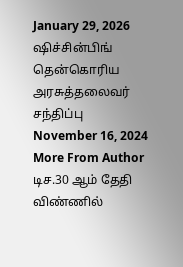January 29, 2026
ஷிச்சின்பிங் தென்கொரிய அரசுத்தலைவர் சந்திப்பு
November 16, 2024
More From Author
டிச.30 ஆம் தேதி விண்ணில்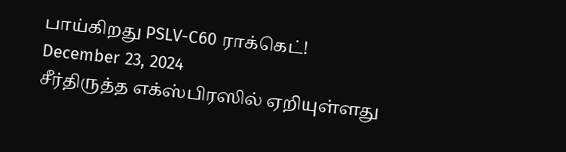பாய்கிறது PSLV-C60 ராக்கெட்!
December 23, 2024
சீர்திருத்த எக்ஸ்பிரஸில் ஏறியுள்ளது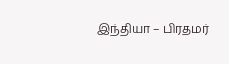இந்தியா – பிரதமர்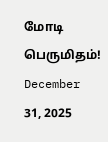மோடி பெருமிதம்!
December 31, 2025